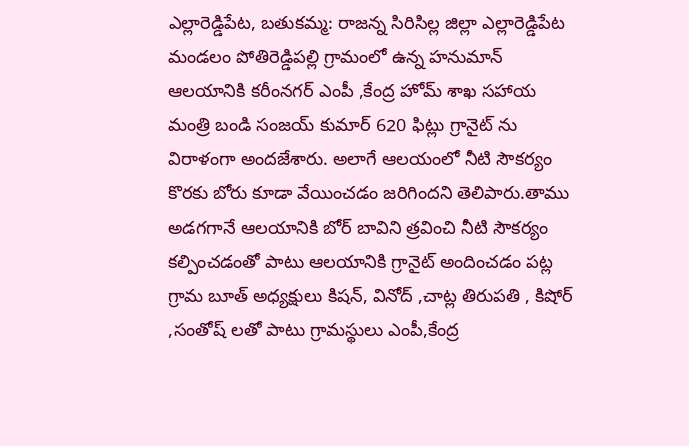ఎల్లారెడ్డిపేట, బతుకమ్మ: రాజన్న సిరిసిల్ల జిల్లా ఎల్లారెడ్డిపేట మండలం పోతిరెడ్డిపల్లి గ్రామంలో ఉన్న హనుమాన్ ఆలయానికి కరీంనగర్ ఎంపీ ,కేంద్ర హోమ్ శాఖ సహాయ మంత్రి బండి సంజయ్ కుమార్ 620 ఫిట్లు గ్రానైట్ ను విరాళంగా అందజేశారు. అలాగే ఆలయంలో నీటి సౌకర్యం కొరకు బోరు కూడా వేయించడం జరిగిందని తెలిపారు.తాము అడగగానే ఆలయానికి బోర్ బావిని త్రవించి నీటి సౌకర్యం కల్పించడంతో పాటు ఆలయానికి గ్రానైట్ అందించడం పట్ల గ్రామ బూత్ అధ్యక్షులు కిషన్, వినోద్ ,చాట్ల తిరుపతి , కిషోర్ ,సంతోష్ లతో పాటు గ్రామస్థులు ఎంపీ,కేంద్ర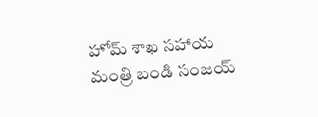హోమ్ శాఖ సహాయ మంత్రి బండి సంజయ్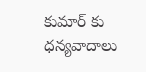కుమార్ కు ధన్యవాదాలు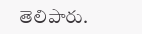తెలిపారు.